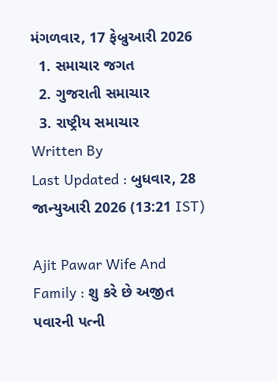મંગળવાર, 17 ફેબ્રુઆરી 2026
  1. સમાચાર જગત
  2. ગુજરાતી સમાચાર
  3. રાષ્ટ્રીય સમાચાર
Written By
Last Updated : બુધવાર, 28 જાન્યુઆરી 2026 (13:21 IST)

Ajit Pawar Wife And Family : શુ કરે છે અજીત પવારની પત્ની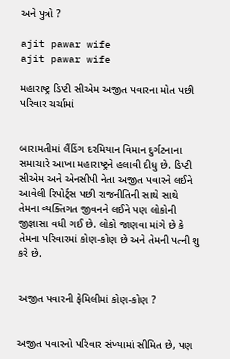અને પુત્રો ?

ajit pawar wife
ajit pawar wife

મહારાષ્ટ્ર ડિપ્ટી સીએમ અજીત પવારના મોત પછી પરિવાર ચર્ચામાં


બારામતીમાં લૈંડિંગ દરમિયાન વિમાન દુર્ગટનાના સમાચારે આખા મહારાષ્ટ્રને હલાવી દીધુ છે. ડિપ્ટી સીએમ અને એનસીપી નેતા અજીત પવારને લઈને આવેલી રિપોર્ટ્સ પછી રાજનીતિની સાથે સાથે તેમના વ્યક્તિગત જીવનને લઈને પણ લોકોની જીજ્ઞાસા વધી ગઈ છે. લોકો જાણવા માંગે છે કે તેમના પરિવારમાં કોણ-કોણ છે અને તેમની પત્ની શુ કરે છે.


અજીત પવારની ફેમિલીમાં કોણ-કોણ ?


અજીત પવારનો પરિવાર સંખ્યામાં સીમિત છે, પણ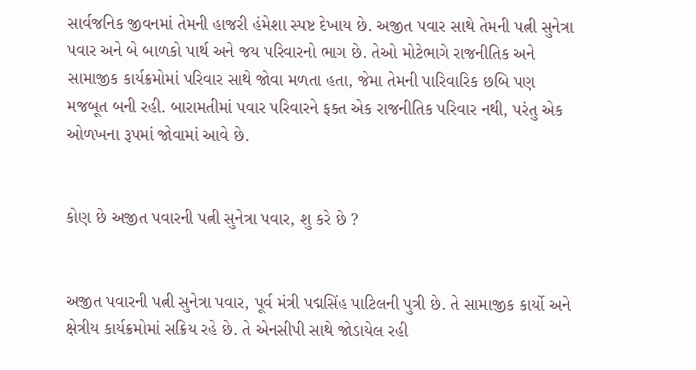સાર્વજનિક જીવનમાં તેમની હાજરી હંમેશા સ્પષ્ટ દેખાય છે. અજીત પવાર સાથે તેમની પત્ની સુનેત્રા પવાર અને બે બાળકો પાર્થ અને જય પરિવારનો ભાગ છે. તેઓ મોટેભાગે રાજનીતિક અને સામાજીક કાર્યક્રમોમાં પરિવાર સાથે જોવા મળતા હતા, જેમા તેમની પારિવારિક છબિ પણ મજબૂત બની રહી. બારામતીમાં પવાર પરિવારને ફક્ત એક રાજનીતિક પરિવાર નથી, પરંતુ એક ઓળખના રૂપમાં જોવામાં આવે છે.


કોણ છે અજીત પવારની પત્ની સુનેત્રા પવાર, શુ કરે છે ?


અજીત પવારની પત્ની સુનેત્રા પવાર, પૂર્વ મંત્રી પદ્મસિંહ પાટિલની પુત્રી છે. તે સામાજીક કાર્યો અને ક્ષેત્રીય કાર્યક્રમોમાં સક્રિય રહે છે. તે એનસીપી સાથે જોડાયેલ રહી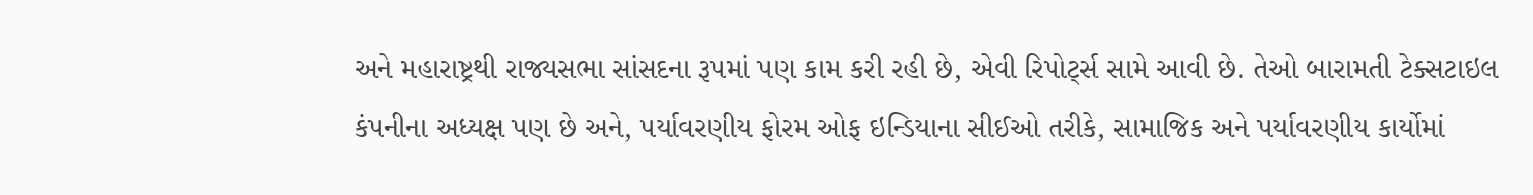અને મહારાષ્ટ્રથી રાજ્યસભા સાંસદના રૂપમાં પણ કામ કરી રહી છે, એવી રિપોર્ટ્સ સામે આવી છે. તેઓ બારામતી ટેક્સટાઇલ કંપનીના અધ્યક્ષ પણ છે અને, પર્યાવરણીય ફોરમ ઓફ ઇન્ડિયાના સીઈઓ તરીકે, સામાજિક અને પર્યાવરણીય કાર્યોમાં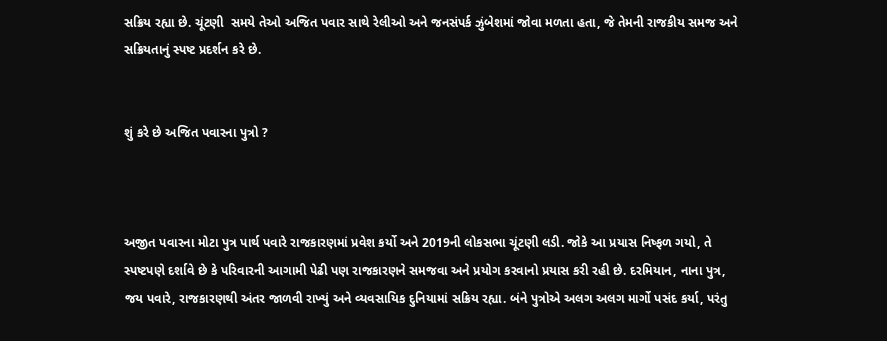સક્રિય રહ્યા છે. ચૂંટણી  સમયે તેઓ અજિત પવાર સાથે રેલીઓ અને જનસંપર્ક ઝુંબેશમાં જોવા મળતા હતા, જે તેમની રાજકીય સમજ અને સક્રિયતાનું સ્પષ્ટ પ્રદર્શન કરે છે.


શું કરે છે અજિત પવારના પુત્રો ?



અજીત પવારના મોટા પુત્ર પાર્થ પવારે રાજકારણમાં પ્રવેશ કર્યો અને 2019ની લોકસભા ચૂંટણી લડી. જોકે આ પ્રયાસ નિષ્ફળ ગયો, તે સ્પષ્ટપણે દર્શાવે છે કે પરિવારની આગામી પેઢી પણ રાજકારણને સમજવા અને પ્રયોગ કરવાનો પ્રયાસ કરી રહી છે. દરમિયાન, નાના પુત્ર, જય પવારે, રાજકારણથી અંતર જાળવી રાખ્યું અને વ્યવસાયિક દુનિયામાં સક્રિય રહ્યા. બંને પુત્રોએ અલગ અલગ માર્ગો પસંદ કર્યા, પરંતુ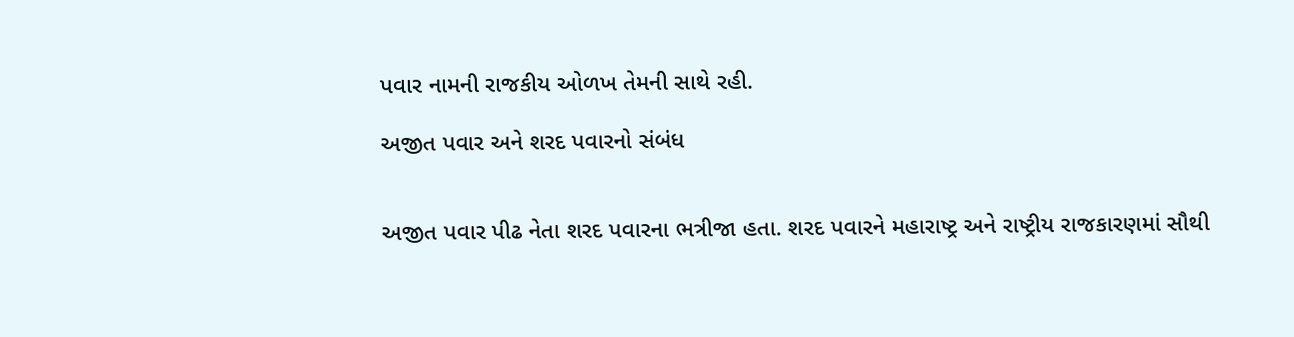પવાર નામની રાજકીય ઓળખ તેમની સાથે રહી.

અજીત પવાર અને શરદ પવારનો સંબંધ


અજીત પવાર પીઢ નેતા શરદ પવારના ભત્રીજા હતા. શરદ પવારને મહારાષ્ટ્ર અને રાષ્ટ્રીય રાજકારણમાં સૌથી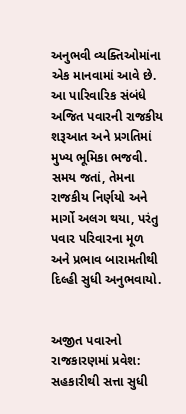અનુભવી વ્યક્તિઓમાંના એક માનવામાં આવે છે. આ પારિવારિક સંબંધે અજિત પવારની રાજકીય શરૂઆત અને પ્રગતિમાં મુખ્ય ભૂમિકા ભજવી. સમય જતાં, તેમના રાજકીય નિર્ણયો અને માર્ગો અલગ થયા, પરંતુ પવાર પરિવારના મૂળ અને પ્રભાવ બારામતીથી દિલ્હી સુધી અનુભવાયો.


અજીત પવારનો રાજકારણમાં પ્રવેશ: સહકારીથી સત્તા સુધી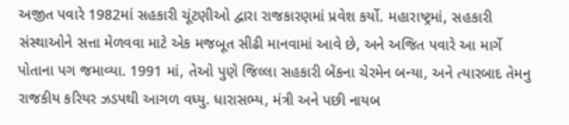અજીત પવારે 1982માં સહકારી ચૂંટણીઓ દ્વારા રાજકારણમાં પ્રવેશ કર્યો. મહારાષ્ટ્રમાં, સહકારી સંસ્થાઓને સત્તા મેળવવા માટે એક મજબૂત સીઢી માનવામાં આવે છે, અને અજિત પવારે આ માર્ગે પોતાના પગ જમાવ્યા. 1991 માં, તેઓ પુણે જિલ્લા સહકારી બેંકના ચેરમેન બન્યા, અને ત્યારબાદ તેમનુ રાજકીય કરિયર ઝડપથી આગળ વધ્યુ. ધારાસભ્ય, મંત્રી અને પછી નાયબ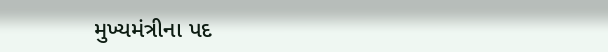મુખ્યમંત્રીના પદ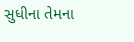સુધીના તેમના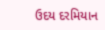ઉદય દરમિયાન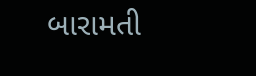બારામતી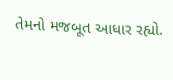તેમનો મજબૂત આધાર રહ્યો.